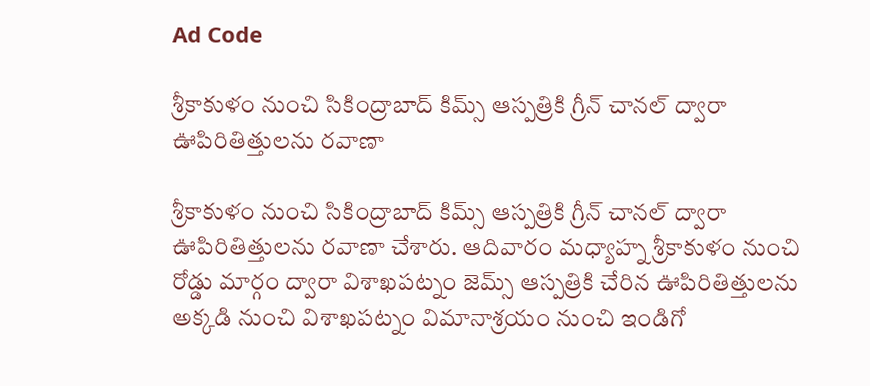Ad Code

శ్రీకాకుళం నుంచి సికింద్రాబాద్‌ కిమ్స్‌ ఆస్పత్రికి గ్రీన్‌ చానల్‌ ద్వారా ఊపిరితిత్తులను రవాణా

శ్రీకాకుళం నుంచి సికింద్రాబాద్‌ కిమ్స్‌ ఆస్పత్రికి గ్రీన్‌ చానల్‌ ద్వారా ఊపిరితిత్తులను రవాణా చేశారు. ఆదివారం మధ్యాహ్న శ్రీకాకుళం నుంచి రోడ్డు మార్గం ద్వారా విశాఖపట్నం జెమ్స్‌ ఆస్పత్రికి చేరిన ఊపిరితిత్తులను అక్కడి నుంచి విశాఖపట్నం విమానాశ్రయం నుంచి ఇండిగో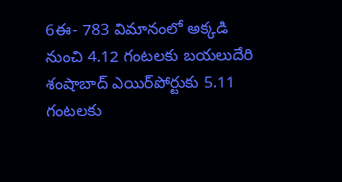6ఈ- 783 విమానంలో అక్కడి నుంచి 4.12 గంటలకు బయలుదేరి శంషాబాద్‌ ఎయిర్‌పోర్టుకు 5.11 గంటలకు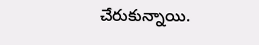చేరుకున్నాయి.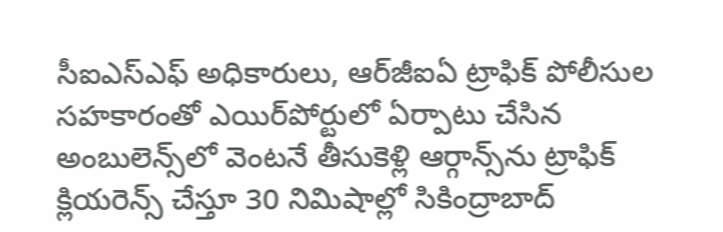సీఐఎస్‌ఎఫ్‌ అధికారులు, ఆర్‌జీఐఏ ట్రాఫిక్‌ పోలీసుల సహకారంతో ఎయిర్‌పోర్టులో ఏర్పాటు చేసిన అంబులెన్స్‌లో వెంటనే తీసుకెళ్లి ఆర్గాన్స్‌ను ట్రాఫిక్‌ క్లియరెన్స్‌ చేస్తూ 30 నిమిషాల్లో సికింద్రాబాద్‌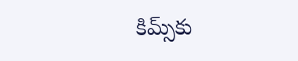కిమ్స్‌కు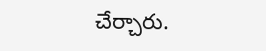చేర్చారు.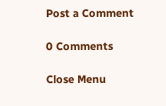Post a Comment

0 Comments

Close Menu